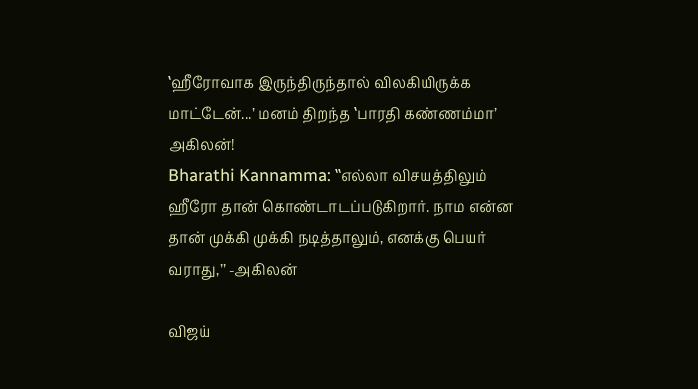‛ஹீரோவாக இருந்திருந்தால் விலகியிருக்க மாட்டேன்...’ மனம் திறந்த ‛பாரதி கண்ணம்மா’ அகிலன்!
Bharathi Kannamma: ‛‛எல்லா விசயத்திலும் ஹீரோ தான் கொண்டாடப்படுகிறார். நாம என்ன தான் முக்கி முக்கி நடித்தாலும், எனக்கு பெயர் வராது,’’ -அகிலன்

விஜய்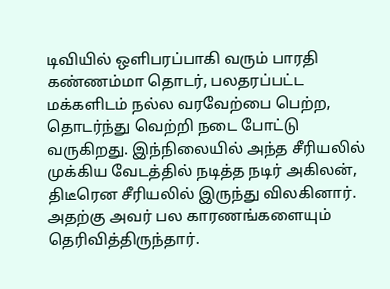டிவியில் ஒளிபரப்பாகி வரும் பாரதி கண்ணம்மா தொடர், பலதரப்பட்ட மக்களிடம் நல்ல வரவேற்பை பெற்ற, தொடர்ந்து வெற்றி நடை போட்டு வருகிறது. இந்நிலையில் அந்த சீரியலில் முக்கிய வேடத்தில் நடித்த நடிர் அகிலன், திடீரென சீரியலில் இருந்து விலகினார். அதற்கு அவர் பல காரணங்களையும் தெரிவித்திருந்தார்.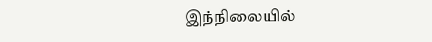இந்நிலையில்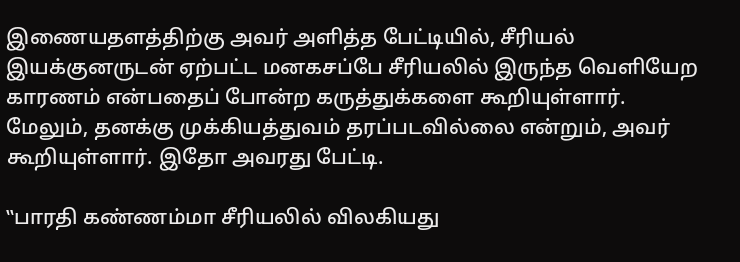இணையதளத்திற்கு அவர் அளித்த பேட்டியில், சீரியல் இயக்குனருடன் ஏற்பட்ட மனகசப்பே சீரியலில் இருந்த வெளியேற காரணம் என்பதைப் போன்ற கருத்துக்களை கூறியுள்ளார். மேலும், தனக்கு முக்கியத்துவம் தரப்படவில்லை என்றும், அவர் கூறியுள்ளார். இதோ அவரது பேட்டி.

‛‛பாரதி கண்ணம்மா சீரியலில் விலகியது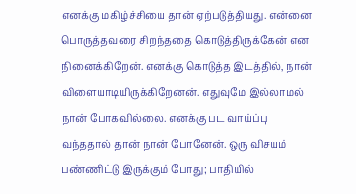எனக்கு மகிழ்ச்சியை தான் ஏற்படுத்தியது. என்னை பொருத்தவரை சிறந்ததை கொடுத்திருக்கேன் என நினைக்கிறேன். எனக்கு கொடுத்த இடத்தில், நான் விளையாடியிருக்கிறேனன். எதுவுமே இல்லாமல் நான் போகவில்லை. எனக்கு பட வாய்ப்பு வந்ததால் தான் நான் போனேன். ஒரு விசயம் பண்ணிட்டு இருக்கும் போது; பாதியில்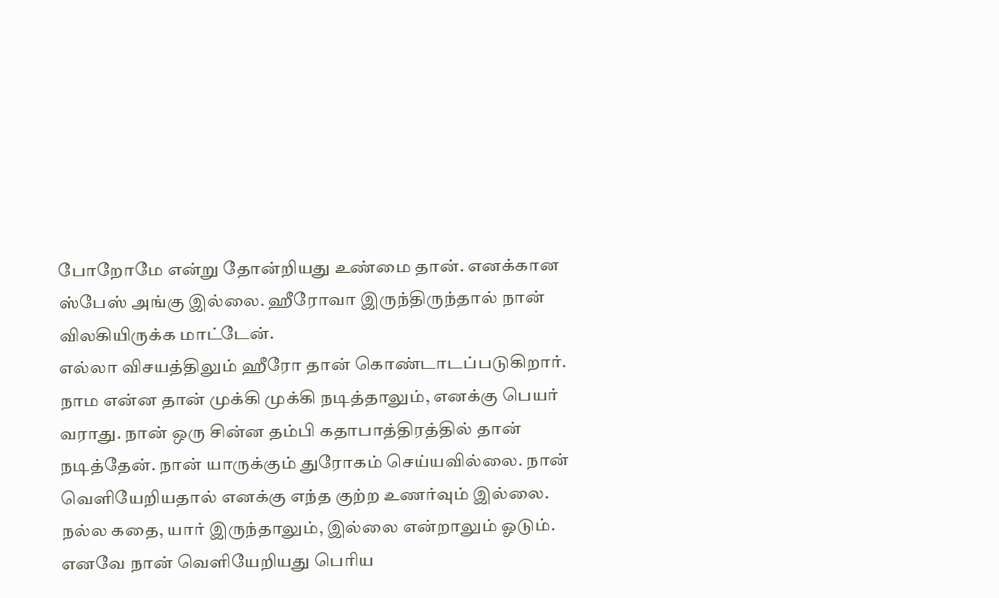போறோமே என்று தோன்றியது உண்மை தான். எனக்கான ஸ்பேஸ் அங்கு இல்லை. ஹீரோவா இருந்திருந்தால் நான் விலகியிருக்க மாட்டேன்.
எல்லா விசயத்திலும் ஹீரோ தான் கொண்டாடப்படுகிறார். நாம என்ன தான் முக்கி முக்கி நடித்தாலும், எனக்கு பெயர் வராது. நான் ஒரு சின்ன தம்பி கதாபாத்திரத்தில் தான் நடித்தேன். நான் யாருக்கும் துரோகம் செய்யவில்லை. நான் வெளியேறியதால் எனக்கு எந்த குற்ற உணர்வும் இல்லை. நல்ல கதை, யார் இருந்தாலும், இல்லை என்றாலும் ஓடும். எனவே நான் வெளியேறியது பெரிய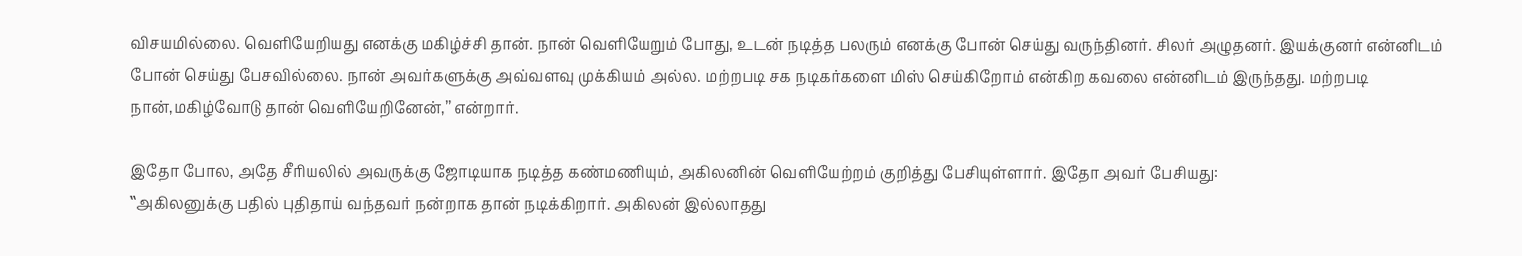விசயமில்லை. வெளியேறியது எனக்கு மகிழ்ச்சி தான். நான் வெளியேறும் போது, உடன் நடித்த பலரும் எனக்கு போன் செய்து வருந்தினர். சிலர் அழுதனர். இயக்குனர் என்னிடம் போன் செய்து பேசவில்லை. நான் அவர்களுக்கு அவ்வளவு முக்கியம் அல்ல. மற்றபடி சக நடிகர்களை மிஸ் செய்கிறோம் என்கிற கவலை என்னிடம் இருந்தது. மற்றபடி நான்,மகிழ்வோடு தான் வெளியேறினேன்,’’ என்றார்.

இதோ போல, அதே சீரியலில் அவருக்கு ஜோடியாக நடித்த கண்மணியும், அகிலனின் வெளியேற்றம் குறித்து பேசியுள்ளார். இதோ அவர் பேசியது:
‛‛அகிலனுக்கு பதில் புதிதாய் வந்தவர் நன்றாக தான் நடிக்கிறார். அகிலன் இல்லாதது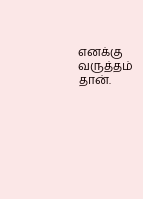எனக்கு வருத்தம் தான்.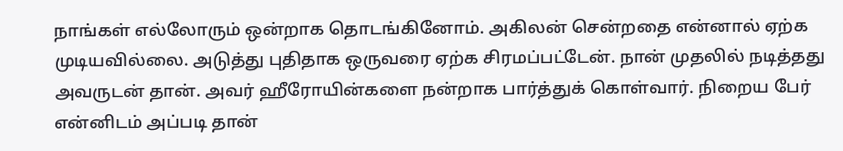நாங்கள் எல்லோரும் ஒன்றாக தொடங்கினோம். அகிலன் சென்றதை என்னால் ஏற்க முடியவில்லை. அடுத்து புதிதாக ஒருவரை ஏற்க சிரமப்பட்டேன். நான் முதலில் நடித்தது அவருடன் தான். அவர் ஹீரோயின்களை நன்றாக பார்த்துக் கொள்வார். நிறைய பேர் என்னிடம் அப்படி தான்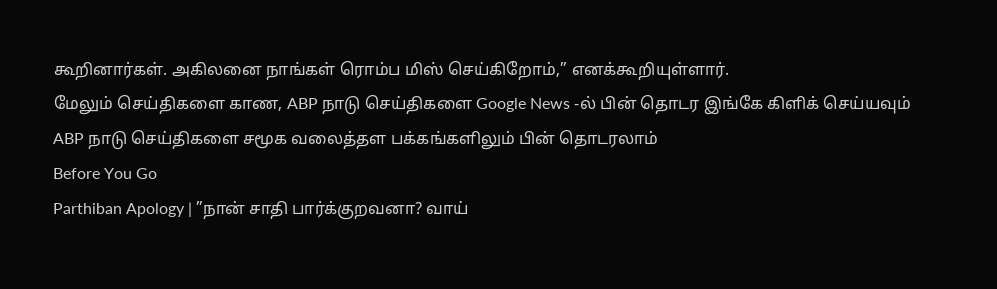கூறினார்கள். அகிலனை நாங்கள் ரொம்ப மிஸ் செய்கிறோம்,’’ எனக்கூறியுள்ளார்.
மேலும் செய்திகளை காண, ABP நாடு செய்திகளை Google News -ல் பின் தொடர இங்கே கிளிக் செய்யவும்
ABP நாடு செய்திகளை சமூக வலைத்தள பக்கங்களிலும் பின் தொடரலாம்
Before You Go
Parthiban Apology | ”நான் சாதி பார்க்குறவனா? வாய்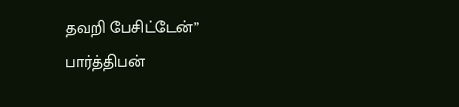தவறி பேசிட்டேன்” பார்த்திபன்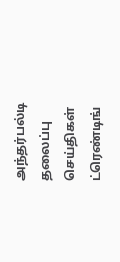அந்தர்பல்டி
தலைப்பு செய்திகள்
ட்ரெண்டிங்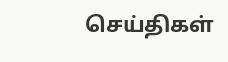செய்திகள்